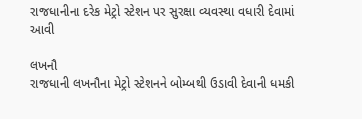રાજધાનીના દરેક મેટ્રો સ્ટેશન પર સુરક્ષા વ્યવસ્થા વધારી દેવામાં આવી

લખનૌ
રાજધાની લખનૌના મેટ્રો સ્ટેશનને બોમ્બથી ઉડાવી દેવાની ધમકી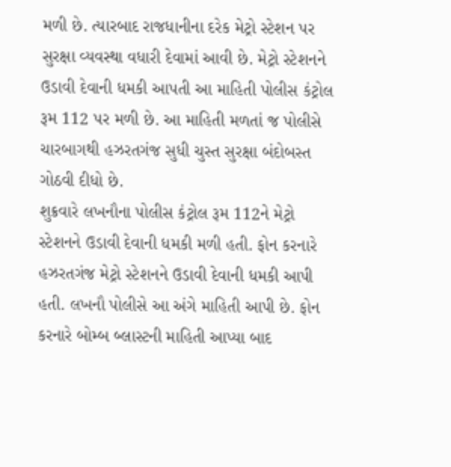મળી છે. ત્યારબાદ રાજધાનીના દરેક મેટ્રો સ્ટેશન પર સુરક્ષા વ્યવસ્થા વધારી દેવામાં આવી છે. મેટ્રો સ્ટેશનને ઉડાવી દેવાની ધમકી આપતી આ માહિતી પોલીસ કંટ્રોલ રૂમ 112 પર મળી છે. આ માહિતી મળતાં જ પોલીસે ચારબાગથી હઝરતગંજ સુધી ચુસ્ત સુરક્ષા બંદોબસ્ત ગોઠવી દીધો છે.
શુક્રવારે લખનૌના પોલીસ કંટ્રોલ રૂમ 112ને મેટ્રો સ્ટેશનને ઉડાવી દેવાની ધમકી મળી હતી. ફોન કરનારે હઝરતગંજ મેટ્રો સ્ટેશનને ઉડાવી દેવાની ધમકી આપી હતી. લખનૌ પોલીસે આ અંગે માહિતી આપી છે. ફોન કરનારે બોમ્બ બ્લાસ્ટની માહિતી આપ્યા બાદ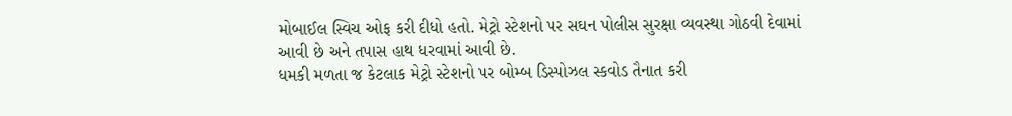મોબાઈલ સ્વિચ ઓફ કરી દીધો હતો. મેટ્રો સ્ટેશનો પર સઘન પોલીસ સુરક્ષા વ્યવસ્થા ગોઠવી દેવામાં આવી છે અને તપાસ હાથ ધરવામાં આવી છે.
ધમકી મળતા જ કેટલાક મેટ્રો સ્ટેશનો પર બોમ્બ ડિસ્પોઝલ સ્કવોડ તૈનાત કરી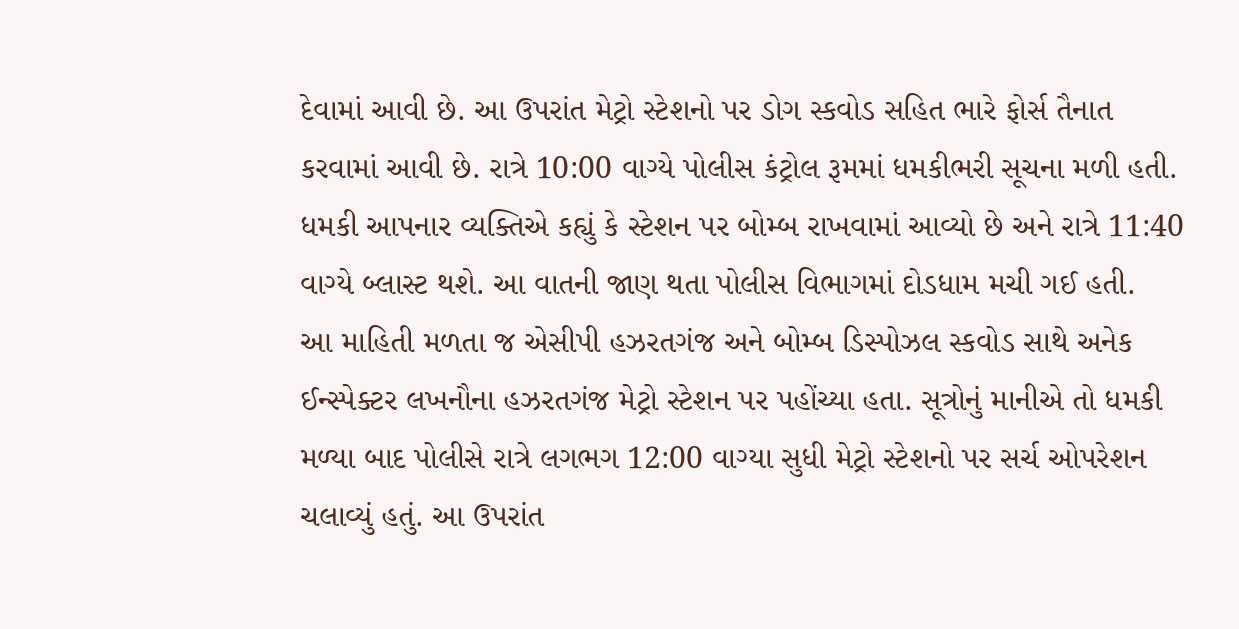દેવામાં આવી છે. આ ઉપરાંત મેટ્રો સ્ટેશનો પર ડોગ સ્કવોડ સહિત ભારે ફોર્સ તૈનાત કરવામાં આવી છે. રાત્રે 10:00 વાગ્યે પોલીસ કંટ્રોલ રૂમમાં ધમકીભરી સૂચના મળી હતી. ધમકી આપનાર વ્યક્તિએ કહ્યું કે સ્ટેશન પર બોમ્બ રાખવામાં આવ્યો છે અને રાત્રે 11:40 વાગ્યે બ્લાસ્ટ થશે. આ વાતની જાણ થતા પોલીસ વિભાગમાં દોડધામ મચી ગઈ હતી.
આ માહિતી મળતા જ એસીપી હઝરતગંજ અને બોમ્બ ડિસ્પોઝલ સ્કવોડ સાથે અનેક ઈન્સ્પેક્ટર લખનૌના હઝરતગંજ મેટ્રો સ્ટેશન પર પહોંચ્યા હતા. સૂત્રોનું માનીએ તો ધમકી મળ્યા બાદ પોલીસે રાત્રે લગભગ 12:00 વાગ્યા સુધી મેટ્રો સ્ટેશનો પર સર્ચ ઓપરેશન ચલાવ્યું હતું. આ ઉપરાંત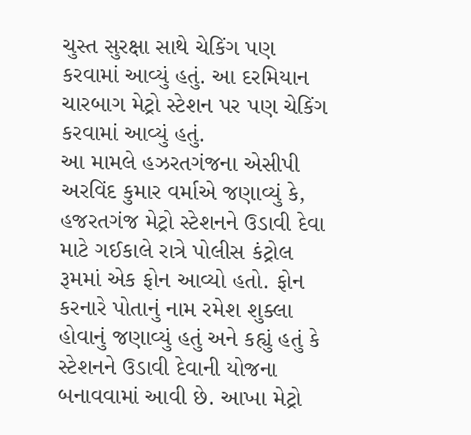ચુસ્ત સુરક્ષા સાથે ચેકિંગ પણ કરવામાં આવ્યું હતું. આ દરમિયાન ચારબાગ મેટ્રો સ્ટેશન પર પણ ચેકિંગ કરવામાં આવ્યું હતું.
આ મામલે હઝરતગંજના એસીપી અરવિંદ કુમાર વર્માએ જણાવ્યું કે, હજરતગંજ મેટ્રો સ્ટેશનને ઉડાવી દેવા માટે ગઈકાલે રાત્રે પોલીસ કંટ્રોલ રૂમમાં એક ફોન આવ્યો હતો. ફોન કરનારે પોતાનું નામ રમેશ શુક્લા હોવાનું જણાવ્યું હતું અને કહ્યું હતું કે સ્ટેશનને ઉડાવી દેવાની યોજના બનાવવામાં આવી છે. આખા મેટ્રો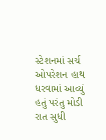સ્ટેશનમાં સર્ચ ઓપરેશન હાથ ધરવામાં આવ્યું હતું પરંતુ મોડી રાત સુધી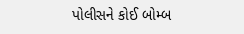પોલીસને કોઈ બોમ્બ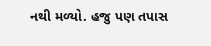નથી મળ્યો. હજુ પણ તપાસ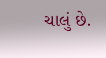ચાલું છે.